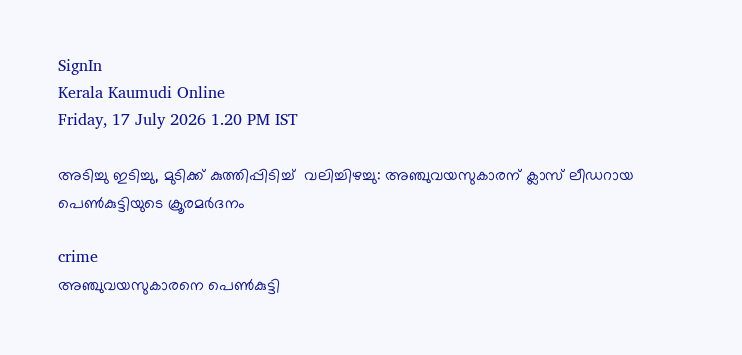SignIn
Kerala Kaumudi Online
Friday, 17 July 2026 1.20 PM IST

അടിച്ചു ഇടിച്ചു, മുടിക്ക് കുത്തിപ്പിടിച്ച്  വലിച്ചിഴച്ചു: അഞ്ചുവയസുകാരന് ക്ലാസ് ലീഡറായ പെൺകുട്ടിയുടെ ക്രൂരമ‌ർദനം

crime
അഞ്ചുവയസുകാരനെ പെൺകുട്ടി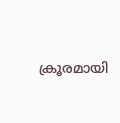ക്രൂരമായി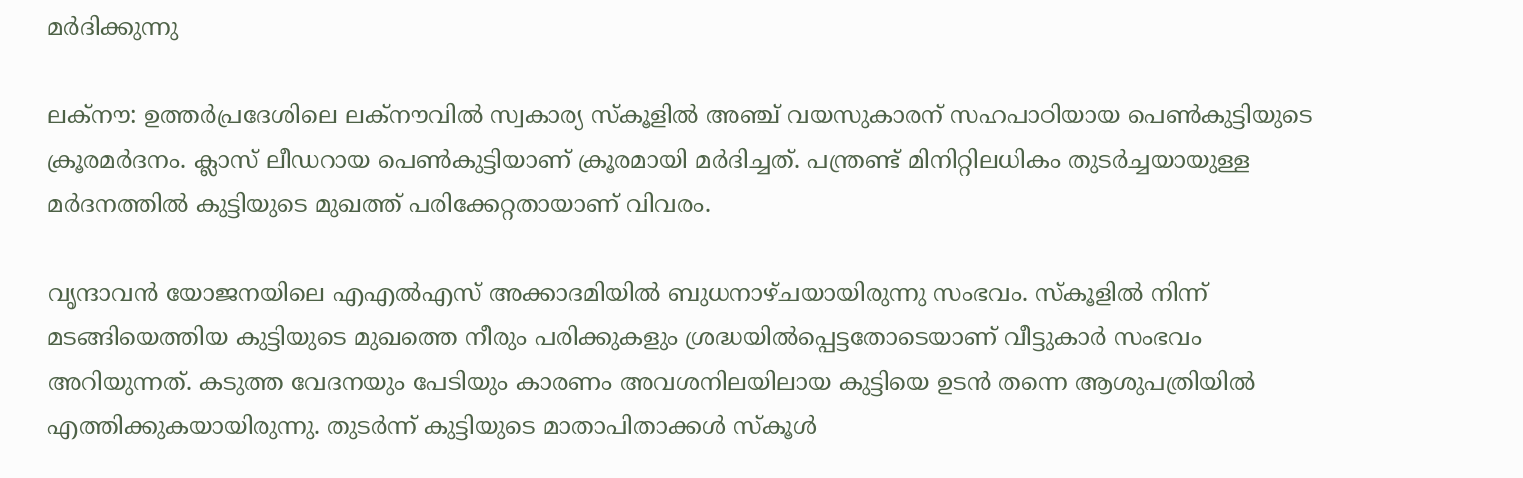മർദിക്കുന്നു

ലക്നൗ: ഉത്തർപ്രദേശിലെ ലക്നൗവിൽ സ്വകാര്യ സ്കൂളിൽ അഞ്ച് വയസുകാരന് സഹപാഠിയായ പെൺകുട്ടിയുടെ ക്രൂരമർദനം. ക്ലാസ് ലീഡറായ പെൺകുട്ടിയാണ് ക്രൂരമായി മ‌ർദിച്ചത്. പന്ത്രണ്ട് മിനിറ്റിലധികം തുടർച്ചയായുള്ള മർദനത്തിൽ കുട്ടിയുടെ മുഖത്ത് പരിക്കേറ്റതായാണ് വിവരം.

വൃന്ദാവൻ യോജനയിലെ എഎൽഎസ് അക്കാദമിയിൽ ബുധനാഴ്ചയായിരുന്നു സംഭവം. സ്കൂളിൽ നിന്ന് മടങ്ങിയെത്തിയ കുട്ടിയുടെ മുഖത്തെ നീരും പരിക്കുകളും ശ്രദ്ധയിൽപ്പെട്ടതോടെയാണ് വീട്ടുകാർ സംഭവം അറിയുന്നത്. കടുത്ത വേദനയും പേടിയും കാരണം അവശനിലയിലായ കുട്ടിയെ ഉടൻ തന്നെ ആശുപത്രിയിൽ എത്തിക്കുകയായിരുന്നു. തുടർന്ന് കുട്ടിയുടെ മാതാപിതാക്കൾ സ്കൂൾ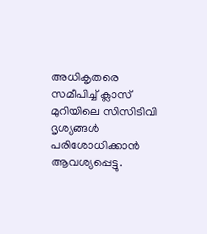അധികൃതരെ സമീപിച്ച് ക്ലാസ് മുറിയിലെ സിസിടിവി ദൃശ്യങ്ങൾ പരിശോധിക്കാൻ ആവശ്യപ്പെട്ടു.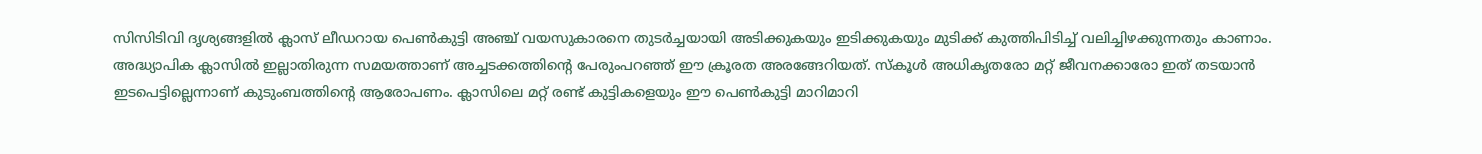സിസിടിവി ദൃശ്യങ്ങളിൽ ക്ലാസ് ലീഡറായ പെൺകുട്ടി അഞ്ച് വയസുകാരനെ തുടർച്ചയായി അടിക്കുകയും ഇടിക്കുകയും മുടിക്ക് കുത്തിപിടിച്ച് വലിച്ചിഴക്കുന്നതും കാണാം. അദ്ധ്യാപിക ക്ലാസിൽ ഇല്ലാതിരുന്ന സമയത്താണ് അച്ചടക്കത്തിന്റെ പേരുംപറഞ്ഞ് ഈ ക്രൂരത അരങ്ങേറിയത്. സ്കൂൾ അധികൃതരോ മറ്റ് ജീവനക്കാരോ ഇത് തടയാൻ ഇടപെട്ടില്ലെന്നാണ് കുടുംബത്തിന്റെ ആരോപണം. ക്ലാസിലെ മറ്റ് രണ്ട് കുട്ടികളെയും ഈ പെൺകുട്ടി മാറിമാറി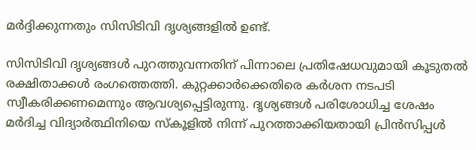മർദ്ദിക്കുന്നതും സിസിടിവി ദൃശ്യങ്ങളിൽ ഉണ്ട്.

സിസിടിവി ദൃശ്യങ്ങൾ പുറത്തുവന്നതിന് പിന്നാലെ പ്രതിഷേധവുമായി കൂടുതൽ രക്ഷിതാക്കൾ രംഗത്തെത്തി. കുറ്റക്കാർക്കെതിരെ കർശന നടപടി സ്വീകരിക്കണമെന്നും ആവശ്യപ്പെട്ടിരുന്നു. ദൃശ്യങ്ങൾ പരിശോധിച്ച ശേഷം മർദിച്ച വിദ്യാർത്ഥിനിയെ സ്കൂളിൽ നിന്ന് പുറത്താക്കിയതായി പ്രിൻസിപ്പൾ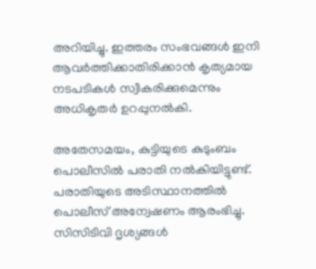അറിയിച്ചു. ഇത്തരം സംഭവങ്ങൾ ഇനി ആവർത്തിക്കാതിരിക്കാൻ കൃത്യമായ നടപടികൾ സ്വീകരിക്കുമെന്നും അധികൃതർ ഉറപ്പുനൽകി.

അതേസമയം, കുട്ടിയുടെ കുടുംബം പൊലീസിൽ പരാതി നൽകിയിട്ടുണ്ട്. പരാതിയുടെ അടിസ്ഥാനത്തിൽ പൊലീസ് അന്വേഷണം ആരംഭിച്ചു. സിസിടിവി ദൃശ്യങ്ങൾ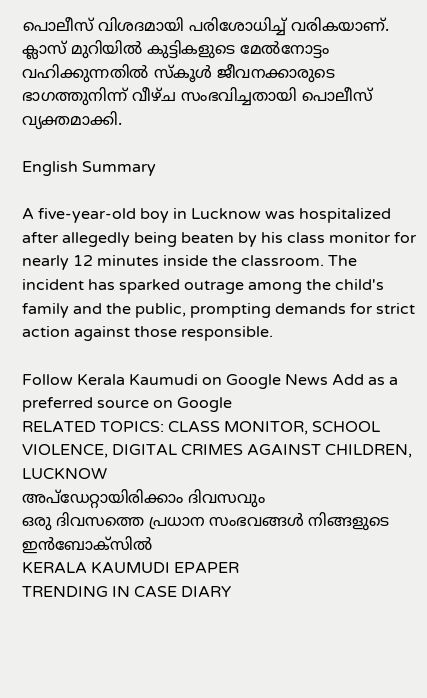പൊലീസ് വിശദമായി പരിശോധിച്ച് വരികയാണ്. ക്ലാസ് മുറിയിൽ കുട്ടികളുടെ മേൽനോട്ടം വഹിക്കുന്നതിൽ സ്കൂൾ ജീവനക്കാരുടെ ഭാഗത്തുനിന്ന് വീഴ്ച സംഭവിച്ചതായി പൊലീസ് വ്യക്തമാക്കി.

English Summary

A five-year-old boy in Lucknow was hospitalized after allegedly being beaten by his class monitor for nearly 12 minutes inside the classroom. The incident has sparked outrage among the child's family and the public, prompting demands for strict action against those responsible.

Follow Kerala Kaumudi on Google News Add as a preferred source on Google
RELATED TOPICS: CLASS MONITOR, SCHOOL VIOLENCE, DIGITAL CRIMES AGAINST CHILDREN, LUCKNOW
അപ്ഡേറ്റായിരിക്കാം ദിവസവും
ഒരു ദിവസത്തെ പ്രധാന സംഭവങ്ങൾ നിങ്ങളുടെ ഇൻബോക്സിൽ
KERALA KAUMUDI EPAPER
TRENDING IN CASE DIARY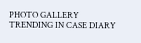PHOTO GALLERY
TRENDING IN CASE DIARY